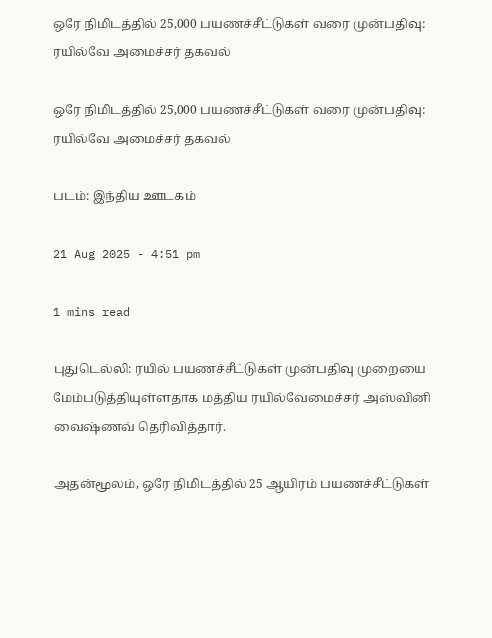ஒரே நிமிடத்தில் 25,000 பயணச்சீட்டுகள் வரை முன்பதிவு: ரயில்வே அமைச்சர் தகவல்

ஒரே நிமிடத்தில் 25,000 பயணச்சீட்டுகள் வரை முன்பதிவு: ரயில்வே அமைச்சர் தகவல்

படம்: இந்திய ஊடகம்

21 Aug 2025 - 4:51 pm

1 mins read

புதுடெல்லி: ரயில் பயணச்சீட்டுகள் முன்பதிவு முறையை மேம்படுத்தியுள்ளதாக மத்திய ரயில்வேமைச்சர் அஸ்வினி வைஷ்ணவ் தெரிவித்தார்.

அதன்மூலம், ஒரே நிமிடத்தில் 25 ஆயிரம் பயணச்சீட்டுகள்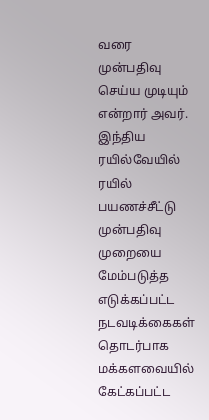வரை முன்பதிவு செய்ய முடியும் என்றார் அவர். இந்திய ரயில்வேயில் ரயில் பயணச்சீட்டு முன்பதிவு முறையை மேம்படுத்த எடுக்கப்பட்ட நடவடிக்கைகள் தொடர்பாக மக்களவையில் கேட்கப்பட்ட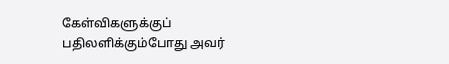கேள்விகளுக்குப் பதிலளிக்கும்போது அவர்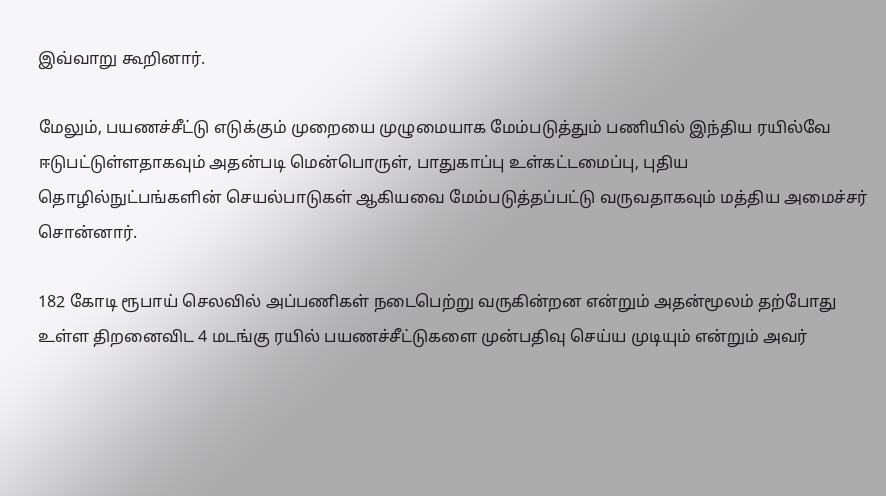இவ்வாறு கூறினார்.

மேலும், பயணச்சீட்டு எடுக்கும் முறையை முழுமையாக மேம்படுத்தும் பணியில் இந்திய ரயில்வே ஈடுபட்டுள்ளதாகவும் அதன்படி மென்பொருள், பாதுகாப்பு உள்கட்டமைப்பு, புதிய தொழில்நுட்பங்களின் செயல்பாடுகள் ஆகியவை மேம்படுத்தப்பட்டு வருவதாகவும் மத்திய அமைச்சர் சொன்னார்.

182 கோடி ரூபாய் செலவில் அப்பணிகள் நடைபெற்று வருகின்றன என்றும் அதன்மூலம் தற்போது உள்ள திறனைவிட 4 மடங்கு ரயில் பயணச்சீட்டுகளை முன்பதிவு செய்ய முடியும் என்றும் அவர்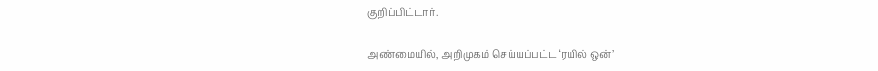குறிப்பிட்டார்.

அண்மையில், அறிமுகம் செய்யப்பட்ட ‘ரயில் ஒன்’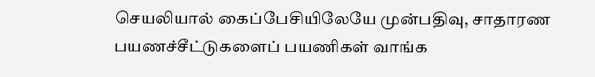செயலியால் கைப்பேசியிலேயே முன்பதிவு, சாதாரண பயணச்சீட்டுகளைப் பயணிகள் வாங்க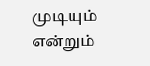முடியும் என்றும்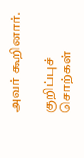அவர் கூறினார்.

குறிப்புச் சொற்கள்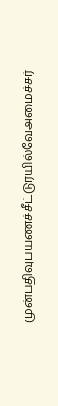முன்பதிவுபயணச்சீட்டுரயில்வேஅமைச்சர்